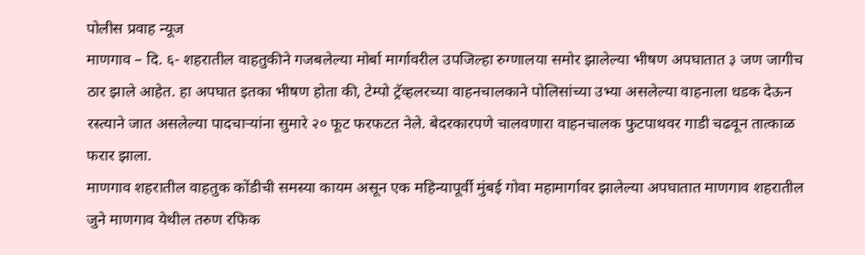पोलीस प्रवाह न्यूज
माणगाव – दि. ६- शहरातील वाहतुकीने गजबलेल्या मोर्बा मार्गावरील उपजिल्हा रुग्णालया समोर झालेल्या भीषण अपघातात ३ जण जागीच ठार झाले आहेत. हा अपघात इतका भीषण होता की, टेम्पो ट्रॅव्हलरच्या वाहनचालकाने पोलिसांच्या उभ्या असलेल्या वाहनाला धडक देऊन रस्त्याने जात असलेल्या पादचाऱ्यांना सुमारे २० फूट फरफटत नेले. बेदरकारपणे चालवणारा वाहनचालक फुटपाथवर गाडी चढवून तात्काळ फरार झाला.
माणगाव शहरातील वाहतुक कोंडीची समस्या कायम असून एक महिन्यापूर्वी मुंबई गोवा महामार्गावर झालेल्या अपघातात माणगाव शहरातील जुने माणगाव येथील तरुण रफिक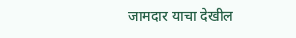जामदार याचा देखील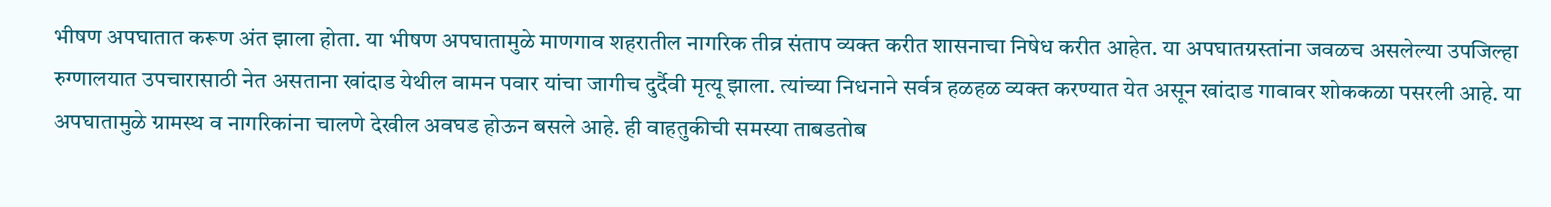भीषण अपघातात करूण अंत झाला होता. या भीषण अपघातामुळे माणगाव शहरातील नागरिक तीव्र संताप व्यक्त करीत शासनाचा निषेध करीत आहेत. या अपघातग्रस्तांना जवळच असलेल्या उपजिल्हा रुग्णालयात उपचारासाठी नेत असताना खांदाड येथील वामन पवार यांचा जागीच दुर्दैवी मृत्यू झाला. त्यांच्या निधनाने सर्वत्र हळहळ व्यक्त करण्यात येत असून खांदाड गावावर शोककळा पसरली आहे. या अपघातामुळे ग्रामस्थ व नागरिकांना चालणे देखील अवघड होऊन बसले आहे. ही वाहतुकीची समस्या ताबडतोब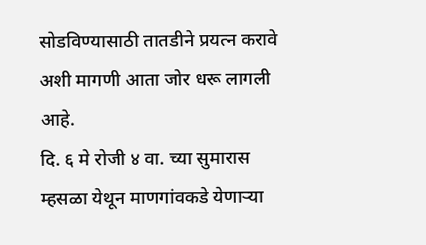सोडविण्यासाठी तातडीने प्रयत्न करावे अशी मागणी आता जोर धरू लागली आहे.
दि. ६ मे रोजी ४ वा. च्या सुमारास म्हसळा येथून माणगांवकडे येणाऱ्या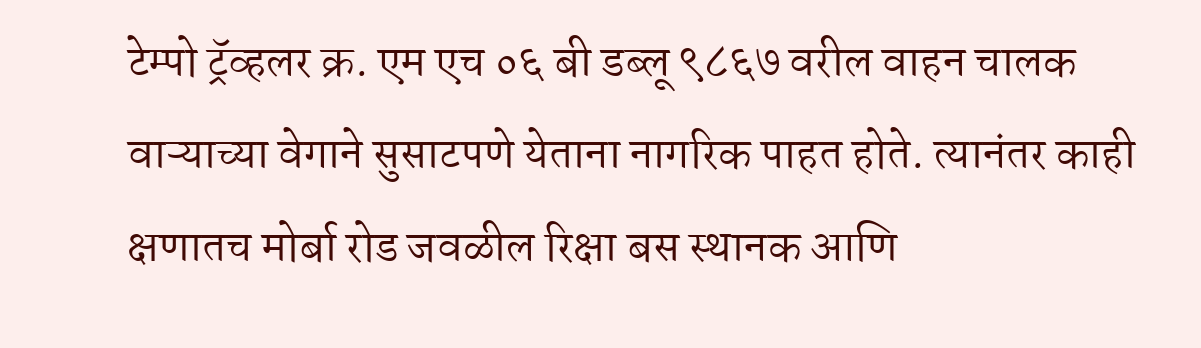टेम्पो ट्रॅव्हलर क्र. एम एच ०६ बी डब्लू ९८६७ वरील वाहन चालक वाऱ्याच्या वेगाने सुसाटपणे येताना नागरिक पाहत होते. त्यानंतर काही क्षणातच मोर्बा रोड जवळील रिक्षा बस स्थानक आणि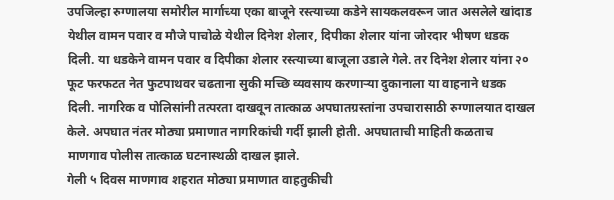उपजिल्हा रुग्णालया समोरील मार्गाच्या एका बाजूने रस्त्याच्या कडेने सायकलवरून जात असलेले खांदाड येथील वामन पवार व मौजे पाचोळे येथील दिनेश शेलार, दिपीका शेलार यांना जोरदार भीषण धडक दिली. या धडकेने वामन पवार व दिपीका शेलार रस्त्याच्या बाजूला उडाले गेले. तर दिनेश शेलार यांना २० फूट फरफटत नेत फुटपाथवर चढताना सुकी मच्छि व्यवसाय करणाऱ्या दुकानाला या वाहनाने धडक दिली. नागरिक व पोलिसांनी तत्परता दाखवून तात्काळ अपघातग्रस्तांना उपचारासाठी रुग्णालयात दाखल केले. अपघात नंतर मोठ्या प्रमाणात नागरिकांची गर्दी झाली होती. अपघाताची माहिती कळताच माणगाव पोलीस तात्काळ घटनास्थळी दाखल झाले.
गेली ५ दिवस माणगाव शहरात मोठ्या प्रमाणात वाहतुकीची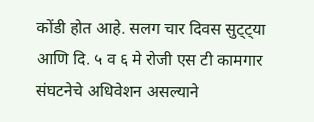कोंडी होत आहे. सलग चार दिवस सुट्ट्या आणि दि. ५ व ६ मे रोजी एस टी कामगार संघटनेचे अधिवेशन असल्याने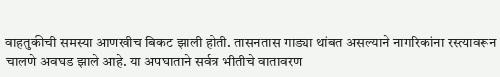वाहतुकीची समस्या आणखीच बिकट झाली होती. तासनतास गाड्या थांबत असल्याने नागरिकांना रस्त्यावरून चालणे अवघड झाले आहे. या अपघाताने सर्वत्र भीतीचे वातावरण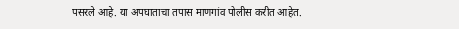पसरले आहे. या अपघाताचा तपास माणगांव पोलीस करीत आहेत.